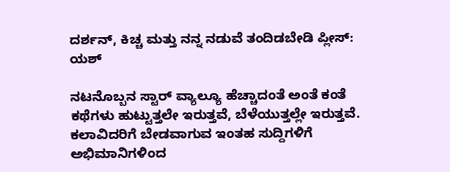ದರ್ಶನ್, ಕಿಚ್ಚ ಮತ್ತು ನನ್ನ ನಡುವೆ ತಂದಿಡಬೇಡಿ ಪ್ಲೀಸ್: ಯಶ್

ನಟನೊಬ್ಬನ ಸ್ಟಾರ್ ವ್ಯಾಲ್ಯೂ ಹೆಚ್ಚಾದಂತೆ ಅಂತೆ ಕಂತೆ ಕಥೆಗಳು ಹುಟ್ಟುತ್ತಲೇ ಇರುತ್ತವೆ, ಬೆಳೆಯುತ್ತಲ್ಲೇ ಇರುತ್ತವೆ. ಕಲಾವಿದರಿಗೆ ಬೇಡವಾಗುವ ಇಂತಹ ಸುದ್ದಿಗಳಿಗೆ ಅಭಿಮಾನಿಗಳಿಂದ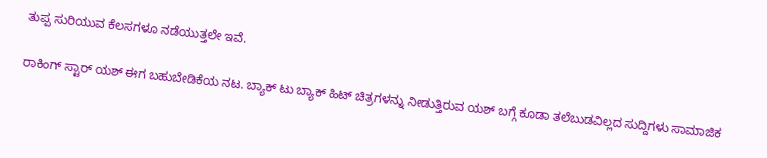ತುಪ್ಪ ಸುರಿಯುವ ಕೆಲಸಗಳೂ ನಡೆಯುತ್ತಲೇ ಇವೆ.

ರಾಕಿಂಗ್ ಸ್ಟಾರ್ ಯಶ್ ಈಗ ಬಹುಬೇಡಿಕೆಯ ನಟ. ಬ್ಯಾಕ್ ಟು ಬ್ಯಾಕ್ ಹಿಟ್ ಚಿತ್ರಗಳನ್ನು ನೀಡುತ್ತಿರುವ ಯಶ್ ಬಗ್ಗೆ ಕೂಡಾ ತಲೆಬುಡವಿಲ್ಲದ ಸುದ್ದಿಗಳು ಸಾಮಾಜಿಕ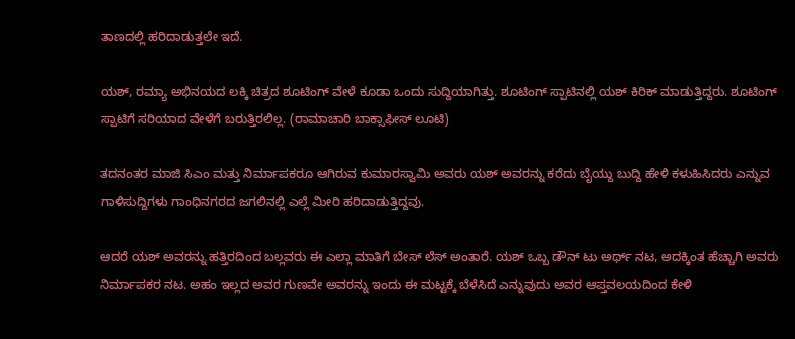ತಾಣದಲ್ಲಿ ಹರಿದಾಡುತ್ತಲೇ ಇದೆ.

ಯಶ್, ರಮ್ಯಾ ಅಭಿನಯದ ಲಕ್ಕಿ ಚಿತ್ರದ ಶೂಟಿಂಗ್ ವೇಳೆ ಕೂಡಾ ಒಂದು ಸುದ್ದಿಯಾಗಿತ್ತು. ಶೂಟಿಂಗ್ ಸ್ಪಾಟಿನಲ್ಲಿ ಯಶ್ ಕಿರಿಕ್ ಮಾಡುತ್ತಿದ್ದರು. ಶೂಟಿಂಗ್ ಸ್ಪಾಟಿಗೆ ಸರಿಯಾದ ವೇಳೆಗೆ ಬರುತ್ತಿರಲಿಲ್ಲ. (ರಾಮಾಚಾರಿ ಬಾಕ್ಸಾಫೀಸ್ ಲೂಟಿ)

ತದನಂತರ ಮಾಜಿ ಸಿಎಂ ಮತ್ತು ನಿರ್ಮಾಪಕರೂ ಆಗಿರುವ ಕುಮಾರಸ್ವಾಮಿ ಅವರು ಯಶ್ ಅವರನ್ನು ಕರೆದು ಬೈಯ್ದು ಬುದ್ದಿ ಹೇಳಿ ಕಳುಹಿಸಿದರು ಎನ್ನುವ ಗಾಳಿಸುದ್ದಿಗಳು ಗಾಂಧಿನಗರದ ಜಗಲಿನಲ್ಲಿ ಎಲ್ಲೆ ಮೀರಿ ಹರಿದಾಡುತ್ತಿದ್ದವು.

ಆದರೆ ಯಶ್ ಅವರನ್ನು ಹತ್ತಿರದಿಂದ ಬಲ್ಲವರು ಈ ಎಲ್ಲಾ ಮಾತಿಗೆ ಬೇಸ್ ಲೆಸ್ ಅಂತಾರೆ. ಯಶ್ ಒಬ್ಬ ಡೌನ್ ಟು ಅರ್ಥ್ ನಟ, ಅದಕ್ಕಿಂತ ಹೆಚ್ಚಾಗಿ ಅವರು ನಿರ್ಮಾಪಕರ ನಟ. ಅಹಂ ಇಲ್ಲದ ಅವರ ಗುಣವೇ ಅವರನ್ನು ಇಂದು ಈ ಮಟ್ಟಕ್ಕೆ ಬೆಳೆಸಿದೆ ಎನ್ನುವುದು ಅವರ ಆಪ್ತವಲಯದಿಂದ ಕೇಳಿ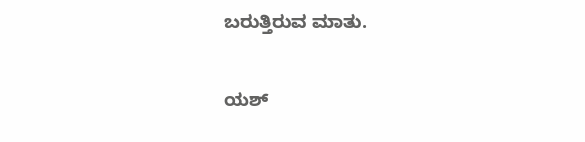ಬರುತ್ತಿರುವ ಮಾತು.

ಯಶ್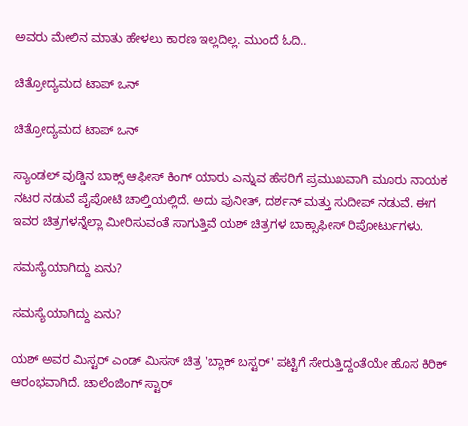ಅವರು ಮೇಲಿನ ಮಾತು ಹೇಳಲು ಕಾರಣ ಇಲ್ಲದಿಲ್ಲ. ಮುಂದೆ ಓದಿ..

ಚಿತ್ರೋದ್ಯಮದ ಟಾಪ್ ಒನ್

ಚಿತ್ರೋದ್ಯಮದ ಟಾಪ್ ಒನ್

ಸ್ಯಾಂಡಲ್ ವುಡ್ಡಿನ ಬಾಕ್ಸ್ ಆಫೀಸ್ ಕಿಂಗ್ ಯಾರು ಎನ್ನುವ ಹೆಸರಿಗೆ ಪ್ರಮುಖವಾಗಿ ಮೂರು ನಾಯಕ ನಟರ ನಡುವೆ ಪೈಪೋಟಿ ಚಾಲ್ತಿಯಲ್ಲಿದೆ. ಅದು ಪುನೀತ್, ದರ್ಶನ್ ಮತ್ತು ಸುದೀಪ್ ನಡುವೆ. ಈಗ ಇವರ ಚಿತ್ರಗಳನ್ನೆಲ್ಲಾ ಮೀರಿಸುವಂತೆ ಸಾಗುತ್ತಿವೆ ಯಶ್ ಚಿತ್ರಗಳ ಬಾಕ್ಸಾಫೀಸ್ ರಿಪೋರ್ಟುಗಳು.

ಸಮಸ್ಯೆಯಾಗಿದ್ದು ಏನು?

ಸಮಸ್ಯೆಯಾಗಿದ್ದು ಏನು?

ಯಶ್ ಅವರ ಮಿಸ್ಟರ್ ಎಂಡ್ ಮಿಸಸ್ ಚಿತ್ರ 'ಬ್ಲಾಕ್ ಬಸ್ಟರ್' ಪಟ್ಟಿಗೆ ಸೇರುತ್ತಿದ್ದಂತೆಯೇ ಹೊಸ ಕಿರಿಕ್ ಆರಂಭವಾಗಿದೆ. ಚಾಲೆಂಜಿಂಗ್ ಸ್ಟಾರ್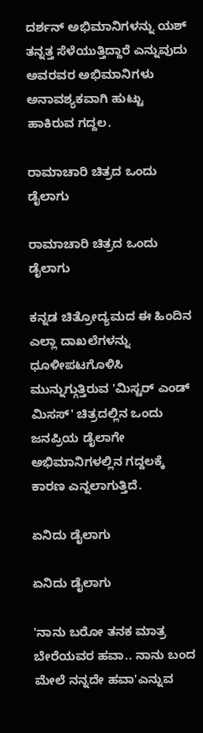ದರ್ಶನ್ ಅಭಿಮಾನಿಗಳನ್ನು ಯಶ್ ತನ್ನತ್ತ ಸೆಳೆಯುತ್ತಿದ್ದಾರೆ ಎನ್ನುವುದು ಅವರವರ ಅಭಿಮಾನಿಗಳು ಅನಾವಶ್ಯಕವಾಗಿ ಹುಟ್ಟು ಹಾಕಿರುವ ಗದ್ದಲ.

ರಾಮಾಚಾರಿ ಚಿತ್ರದ ಒಂದು ಡೈಲಾಗು

ರಾಮಾಚಾರಿ ಚಿತ್ರದ ಒಂದು ಡೈಲಾಗು

ಕನ್ನಡ ಚಿತ್ರೋದ್ಯಮದ ಈ ಹಿಂದಿನ ಎಲ್ಲಾ ದಾಖಲೆಗಳನ್ನು ಧೂಳೀಪಟಗೊಳಿಸಿ ಮುನ್ನುಗ್ಗುತ್ತಿರುವ 'ಮಿಸ್ಟರ್ ಎಂಡ್ ಮಿಸಸ್' ಚಿತ್ರದಲ್ಲಿನ ಒಂದು ಜನಪ್ರಿಯ ಡೈಲಾಗೇ ಅಭಿಮಾನಿಗಳಲ್ಲಿನ ಗದ್ದಲಕ್ಕೆ ಕಾರಣ ಎನ್ನಲಾಗುತ್ತಿದೆ.

ಏನಿದು ಡೈಲಾಗು

ಏನಿದು ಡೈಲಾಗು

'ನಾನು ಬರೋ ತನಕ ಮಾತ್ರ ಬೇರೆಯವರ ಹವಾ.. ನಾನು ಬಂದ ಮೇಲೆ ನನ್ನದೇ ಹವಾ'ಎನ್ನುವ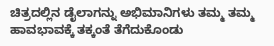ಚಿತ್ರದಲ್ಲಿನ ಡೈಲಾಗನ್ನು ಅಭಿಮಾನಿಗಳು ತಮ್ಮ ತಮ್ಮ ಹಾವಭಾವಕ್ಕೆ ತಕ್ಕಂತೆ ತೆಗೆದುಕೊಂಡು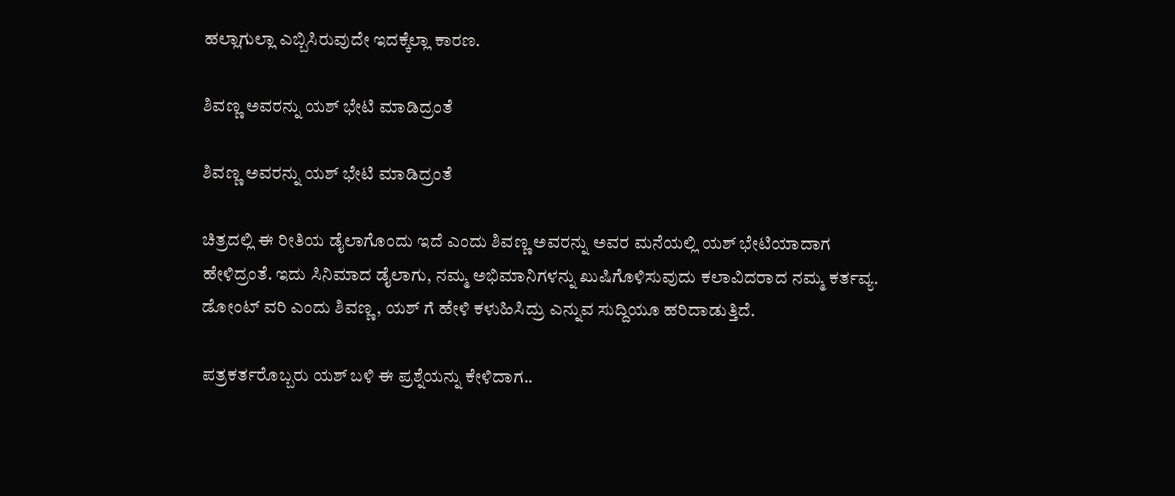ಹಲ್ಲಾಗುಲ್ಲಾ ಎಬ್ಬಿಸಿರುವುದೇ ಇದಕ್ಕೆಲ್ಲಾ ಕಾರಣ.

ಶಿವಣ್ಣ ಅವರನ್ನು ಯಶ್ ಭೇಟಿ ಮಾಡಿದ್ರಂತೆ

ಶಿವಣ್ಣ ಅವರನ್ನು ಯಶ್ ಭೇಟಿ ಮಾಡಿದ್ರಂತೆ

ಚಿತ್ರದಲ್ಲಿ ಈ ರೀತಿಯ ಡೈಲಾಗೊಂದು ಇದೆ ಎಂದು ಶಿವಣ್ಣ ಅವರನ್ನು ಅವರ ಮನೆಯಲ್ಲಿ ಯಶ್ ಭೇಟಿಯಾದಾಗ ಹೇಳಿದ್ರಂತೆ. ಇದು ಸಿನಿಮಾದ ಡೈಲಾಗು, ನಮ್ಮ ಅಭಿಮಾನಿಗಳನ್ನು ಖುಷಿಗೊಳಿಸುವುದು ಕಲಾವಿದರಾದ ನಮ್ಮ ಕರ್ತವ್ಯ. ಡೋಂಟ್ ವರಿ ಎಂದು ಶಿವಣ್ಣ, ಯಶ್ ಗೆ ಹೇಳಿ ಕಳುಹಿಸಿದ್ರು ಎನ್ನುವ ಸುದ್ದಿಯೂ ಹರಿದಾಡುತ್ತಿದೆ.

ಪತ್ರಕರ್ತರೊಬ್ಬರು ಯಶ್ ಬಳಿ ಈ ಪ್ರಶ್ನೆಯನ್ನು ಕೇಳಿದಾಗ..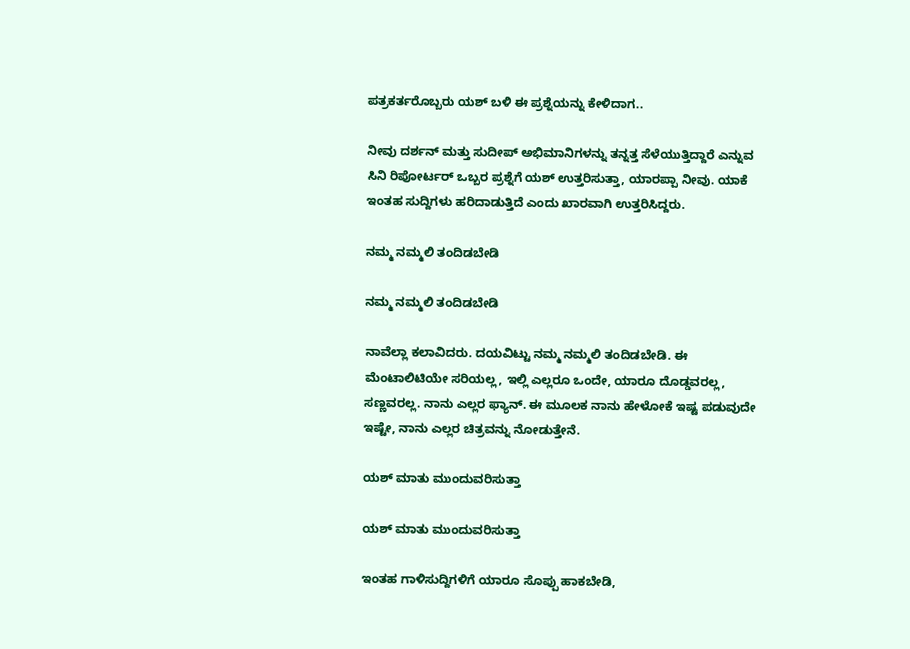ಪತ್ರಕರ್ತರೊಬ್ಬರು ಯಶ್ ಬಳಿ ಈ ಪ್ರಶ್ನೆಯನ್ನು ಕೇಳಿದಾಗ..

ನೀವು ದರ್ಶನ್ ಮತ್ತು ಸುದೀಪ್ ಅಭಿಮಾನಿಗಳನ್ನು ತನ್ನತ್ತ ಸೆಳೆಯುತ್ತಿದ್ದಾರೆ ಎನ್ನುವ ಸಿನಿ ರಿಪೋರ್ಟರ್ ಒಬ್ಬರ ಪ್ರಶ್ನೆಗೆ ಯಶ್ ಉತ್ತರಿಸುತ್ತಾ, ಯಾರಪ್ಪಾ ನೀವು. ಯಾಕೆ ಇಂತಹ ಸುದ್ದಿಗಳು ಹರಿದಾಡುತ್ತಿದೆ ಎಂದು ಖಾರವಾಗಿ ಉತ್ತರಿಸಿದ್ದರು.

ನಮ್ಮ ನಮ್ಮಲಿ ತಂದಿಡಬೇಡಿ

ನಮ್ಮ ನಮ್ಮಲಿ ತಂದಿಡಬೇಡಿ

ನಾವೆಲ್ಲಾ ಕಲಾವಿದರು. ದಯವಿಟ್ಟು ನಮ್ಮ ನಮ್ಮಲಿ ತಂದಿಡಬೇಡಿ. ಈ ಮೆಂಟಾಲಿಟಿಯೇ ಸರಿಯಲ್ಲ, ಇಲ್ಲಿ ಎಲ್ಲರೂ ಒಂದೇ, ಯಾರೂ ದೊಡ್ಡವರಲ್ಲ, ಸಣ್ಣವರಲ್ಲ. ನಾನು ಎಲ್ಲರ ಫ್ಯಾನ್. ಈ ಮೂಲಕ ನಾನು ಹೇಳೋಕೆ ಇಷ್ಟ ಪಡುವುದೇ ಇಷ್ಟೇ, ನಾನು ಎಲ್ಲರ ಚಿತ್ರವನ್ನು ನೋಡುತ್ತೇನೆ.

ಯಶ್ ಮಾತು ಮುಂದುವರಿಸುತ್ತಾ

ಯಶ್ ಮಾತು ಮುಂದುವರಿಸುತ್ತಾ

ಇಂತಹ ಗಾಳಿಸುದ್ದಿಗಳಿಗೆ ಯಾರೂ ಸೊಪ್ಪು ಹಾಕಬೇಡಿ,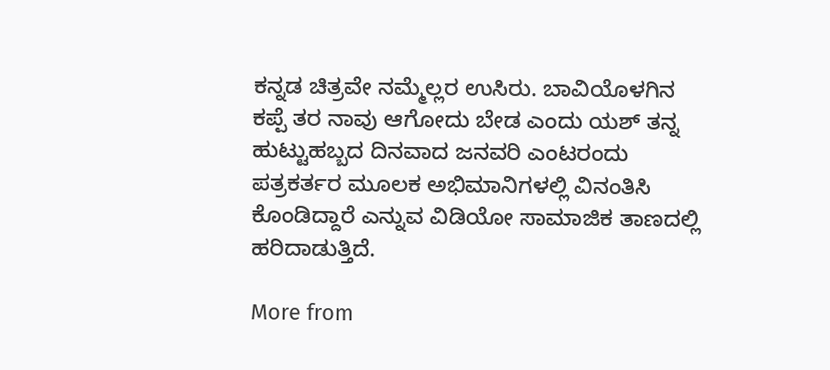ಕನ್ನಡ ಚಿತ್ರವೇ ನಮ್ಮೆಲ್ಲರ ಉಸಿರು. ಬಾವಿಯೊಳಗಿನ ಕಪ್ಪೆ ತರ ನಾವು ಆಗೋದು ಬೇಡ ಎಂದು ಯಶ್ ತನ್ನ ಹುಟ್ಟುಹಬ್ಬದ ದಿನವಾದ ಜನವರಿ ಎಂಟರಂದು ಪತ್ರಕರ್ತರ ಮೂಲಕ ಅಭಿಮಾನಿಗಳಲ್ಲಿ ವಿನಂತಿಸಿ ಕೊಂಡಿದ್ದಾರೆ ಎನ್ನುವ ವಿಡಿಯೋ ಸಾಮಾಜಿಕ ತಾಣದಲ್ಲಿ ಹರಿದಾಡುತ್ತಿದೆ.

More from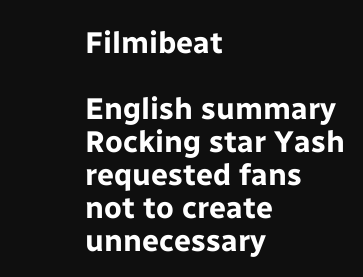Filmibeat

English summary
Rocking star Yash requested fans not to create unnecessary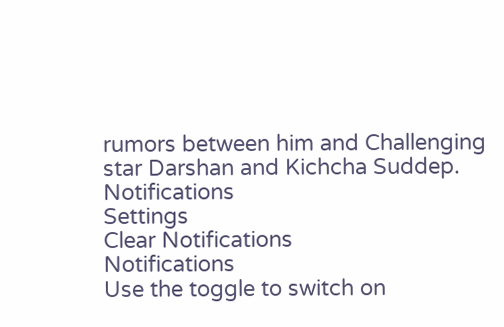rumors between him and Challenging star Darshan and Kichcha Suddep.
Notifications
Settings
Clear Notifications
Notifications
Use the toggle to switch on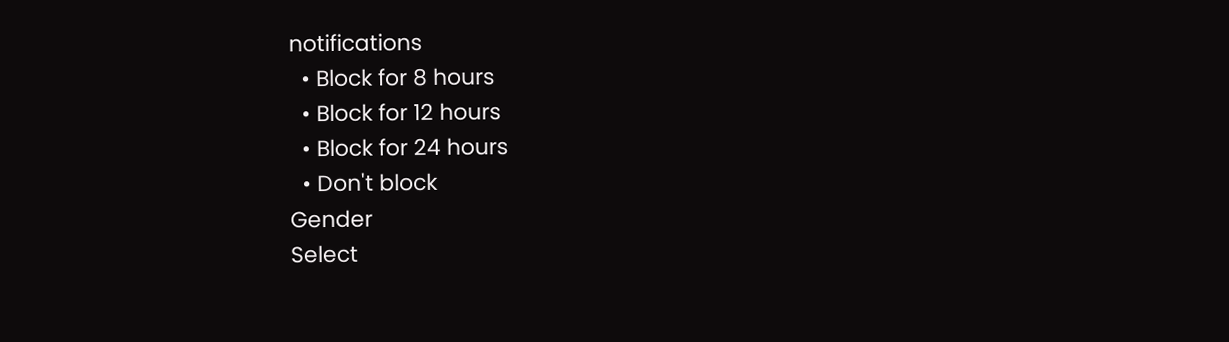notifications
  • Block for 8 hours
  • Block for 12 hours
  • Block for 24 hours
  • Don't block
Gender
Select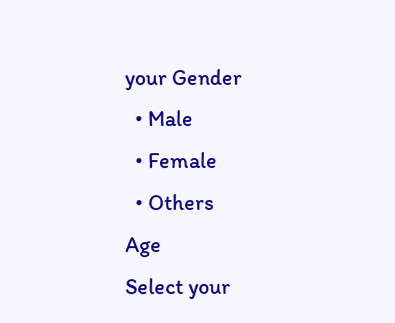your Gender
  • Male
  • Female
  • Others
Age
Select your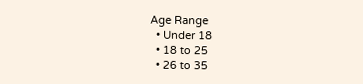Age Range
  • Under 18
  • 18 to 25
  • 26 to 35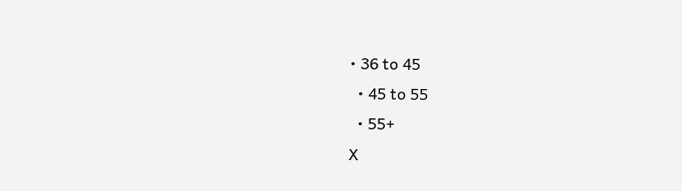• 36 to 45
  • 45 to 55
  • 55+
X